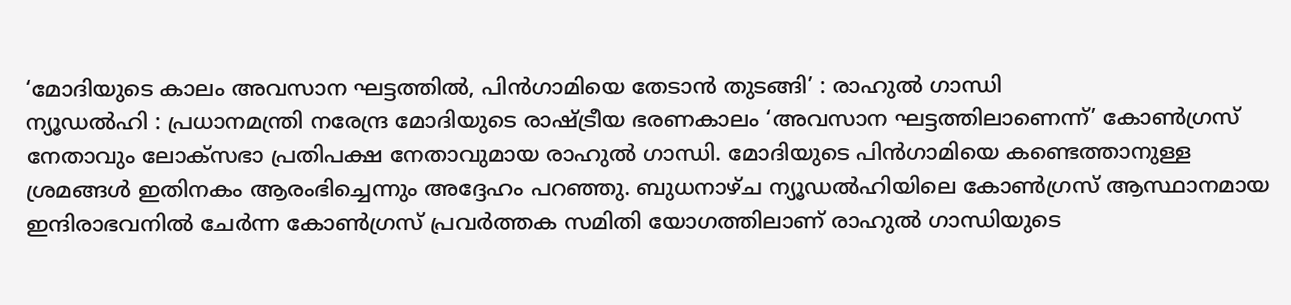‘മോദിയുടെ കാലം അവസാന ഘട്ടത്തിൽ, പിൻഗാമിയെ തേടാൻ തുടങ്ങി’ : രാഹുൽ ഗാന്ധി
ന്യൂഡൽഹി : പ്രധാനമന്ത്രി നരേന്ദ്ര മോദിയുടെ രാഷ്ട്രീയ ഭരണകാലം ‘അവസാന ഘട്ടത്തിലാണെന്ന്’ കോൺഗ്രസ് നേതാവും ലോക്സഭാ പ്രതിപക്ഷ നേതാവുമായ രാഹുൽ ഗാന്ധി. മോദിയുടെ പിൻഗാമിയെ കണ്ടെത്താനുള്ള ശ്രമങ്ങൾ ഇതിനകം ആരംഭിച്ചെന്നും അദ്ദേഹം പറഞ്ഞു. ബുധനാഴ്ച ന്യൂഡൽഹിയിലെ കോൺഗ്രസ് ആസ്ഥാനമായ ഇന്ദിരാഭവനിൽ ചേർന്ന കോൺഗ്രസ് പ്രവർത്തക സമിതി യോഗത്തിലാണ് രാഹുൽ ഗാന്ധിയുടെ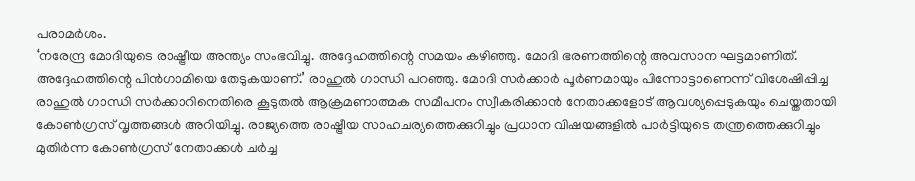പരാമർശം.
‘നരേന്ദ്ര മോദിയുടെ രാഷ്ട്രീയ അന്ത്യം സംഭവിച്ചു. അദ്ദേഹത്തിന്റെ സമയം കഴിഞ്ഞു. മോദി ഭരണത്തിന്റെ അവസാന ഘട്ടമാണിത്. അദ്ദേഹത്തിന്റെ പിൻഗാമിയെ തേടുകയാണ്.’ രാഹുൽ ഗാന്ധി പറഞ്ഞു. മോദി സർക്കാർ പൂർണമായും പിന്നോട്ടാണെന്ന് വിശേഷിപ്പിച്ച രാഹുൽ ഗാന്ധി സർക്കാറിനെതിരെ കൂടുതൽ ആക്രമണാത്മക സമീപനം സ്വീകരിക്കാൻ നേതാക്കളോട് ആവശ്യപ്പെടുകയും ചെയ്തതായി കോൺഗ്രസ് വൃത്തങ്ങൾ അറിയിച്ചു. രാജ്യത്തെ രാഷ്ട്രീയ സാഹചര്യത്തെക്കുറിച്ചും പ്രധാന വിഷയങ്ങളിൽ പാർട്ടിയുടെ തന്ത്രത്തെക്കുറിച്ചും മുതിർന്ന കോൺഗ്രസ് നേതാക്കൾ ചർച്ച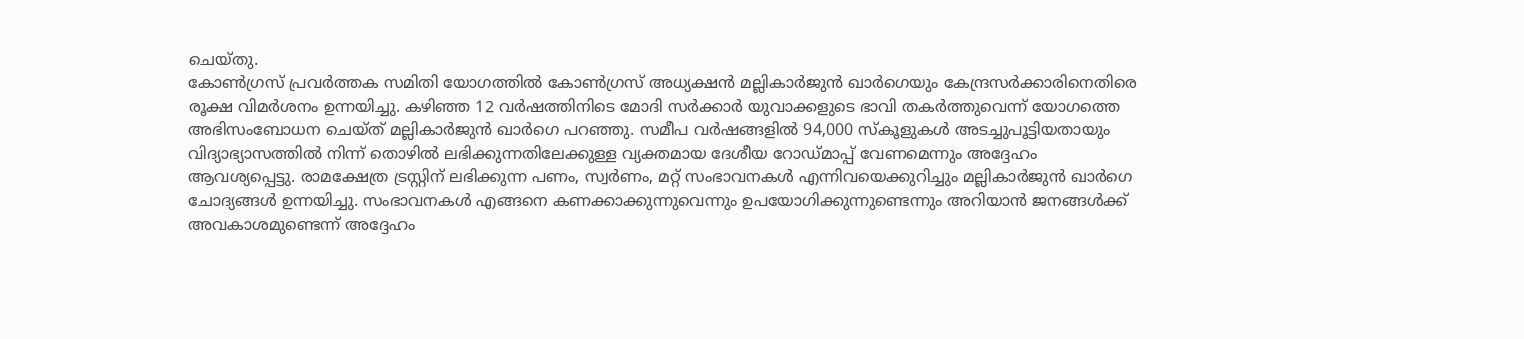ചെയ്തു.
കോൺഗ്രസ് പ്രവർത്തക സമിതി യോഗത്തിൽ കോൺഗ്രസ് അധ്യക്ഷൻ മല്ലികാർജുൻ ഖാർഗെയും കേന്ദ്രസർക്കാരിനെതിരെ രൂക്ഷ വിമർശനം ഉന്നയിച്ചു. കഴിഞ്ഞ 12 വർഷത്തിനിടെ മോദി സർക്കാർ യുവാക്കളുടെ ഭാവി തകർത്തുവെന്ന് യോഗത്തെ അഭിസംബോധന ചെയ്ത് മല്ലികാർജുൻ ഖാർഗെ പറഞ്ഞു. സമീപ വർഷങ്ങളിൽ 94,000 സ്കൂളുകൾ അടച്ചുപൂട്ടിയതായും വിദ്യാഭ്യാസത്തിൽ നിന്ന് തൊഴിൽ ലഭിക്കുന്നതിലേക്കുള്ള വ്യക്തമായ ദേശീയ റോഡ്മാപ്പ് വേണമെന്നും അദ്ദേഹം ആവശ്യപ്പെട്ടു. രാമക്ഷേത്ര ട്രസ്റ്റിന് ലഭിക്കുന്ന പണം, സ്വർണം, മറ്റ് സംഭാവനകൾ എന്നിവയെക്കുറിച്ചും മല്ലികാർജുൻ ഖാർഗെ ചോദ്യങ്ങൾ ഉന്നയിച്ചു. സംഭാവനകൾ എങ്ങനെ കണക്കാക്കുന്നുവെന്നും ഉപയോഗിക്കുന്നുണ്ടെന്നും അറിയാൻ ജനങ്ങൾക്ക് അവകാശമുണ്ടെന്ന് അദ്ദേഹം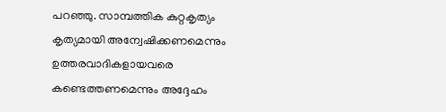പറഞ്ഞു. സാമ്പത്തിക കുറ്റകൃത്യം കൃത്യമായി അന്വേഷിക്കണമെന്നും ഉത്തരവാദികളായവരെ കണ്ടെത്തണമെന്നും അദ്ദേഹം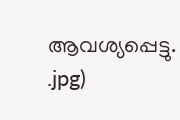ആവശ്യപ്പെട്ടു.
.jpg)